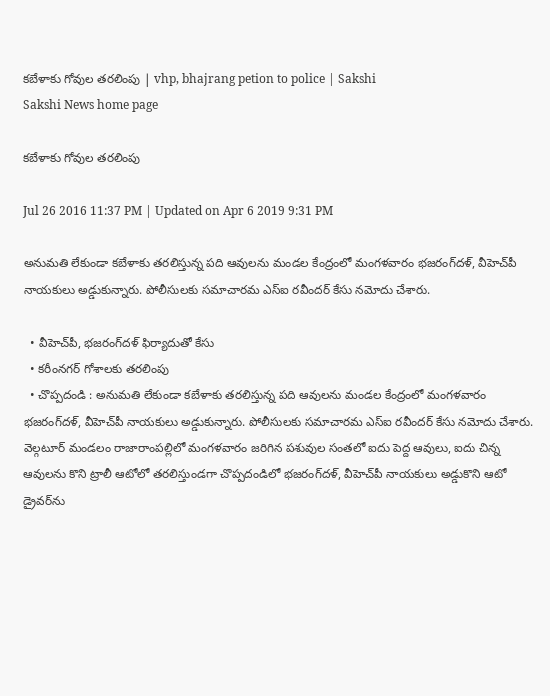కబేళాకు గోవుల తరలింపు | vhp, bhajrang petion to police | Sakshi
Sakshi News home page

కబేళాకు గోవుల తరలింపు

Jul 26 2016 11:37 PM | Updated on Apr 6 2019 9:31 PM

అనుమతి లేకుండా కబేళాకు తరలిస్తున్న పది ఆవులను మండల కేంద్రంలో మంగళవారం భజరంగ్‌దళ్, వీహెచ్‌పీ నాయకులు అడ్డుకున్నారు. పోలీసులకు సమాచారమ ఎస్‌ఐ రవీందర్‌ కేసు నమోదు చేశారు.

  • వీహెచ్‌పీ, భజరంగ్‌దళ్‌ ఫిర్యాదుతో కేసు
  • కరీంనగర్‌ గోశాలకు తరలింపు
  • చొప్పదండి : అనుమతి లేకుండా కబేళాకు తరలిస్తున్న పది ఆవులను మండల కేంద్రంలో మంగళవారం భజరంగ్‌దళ్, వీహెచ్‌పీ నాయకులు అడ్డుకున్నారు. పోలీసులకు సమాచారమ ఎస్‌ఐ రవీందర్‌ కేసు నమోదు చేశారు. వెల్గటూర్‌ మండలం రాజారాంపల్లిలో మంగళవారం జరిగిన పశువుల సంతలో ఐదు పెద్ద ఆవులు, ఐదు చిన్న ఆవులను కొని ట్రాలీ ఆటోలో తరలిస్తుండగా చొప్పదండిలో భజరంగ్‌దళ్, వీహెచ్‌పీ నాయకులు అడ్డుకొని ఆటో డ్రైవర్‌ను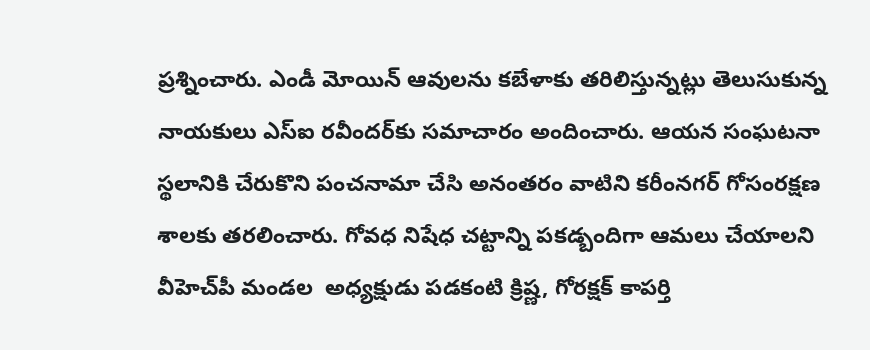ప్రశ్నించారు. ఎండీ మోయిన్‌ ఆవులను కబేళాకు తరిలిస్తున్నట్లు తెలుసుకున్న నాయకులు ఎస్‌ఐ రవీందర్‌కు సమాచారం అందించారు. ఆయన సంఘటనా స్థలానికి చేరుకొని పంచనామా చేసి అనంతరం వాటిని కరీంనగర్‌ గోసంరక్షణ శాలకు తరలించారు. గోవధ నిషేధ చట్టాన్ని పకడ్బందిగా ఆమలు చేయాలని వీహెచ్‌పీ మండల  అధ్యక్షుడు పడకంటి క్రిష్ణ, గోరక్షక్‌ కాపర్తి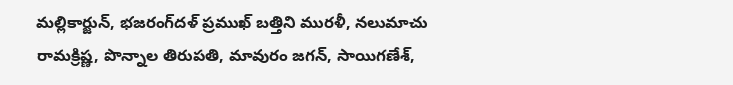మల్లికార్జున్, భజరంగ్‌దళ్‌ ప్రముఖ్‌ బత్తిని మురళీ, నలుమాచు రామక్రిష్ణ, పొన్నాల తిరుపతి, మావురం జగన్, సాయిగణేశ్,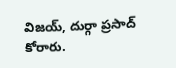విజయ్, దుర్గా ప్రసాద్‌ కోరారు.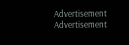Advertisement
Advertisement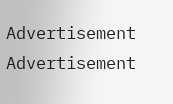Advertisement
Advertisement